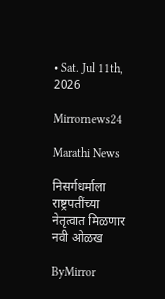• Sat. Jul 11th, 2026

Mirrornews24

Marathi News

निसर्गधर्माला राष्ट्रपतींच्या नेतृत्वात मिळणार नवी ओळख

ByMirror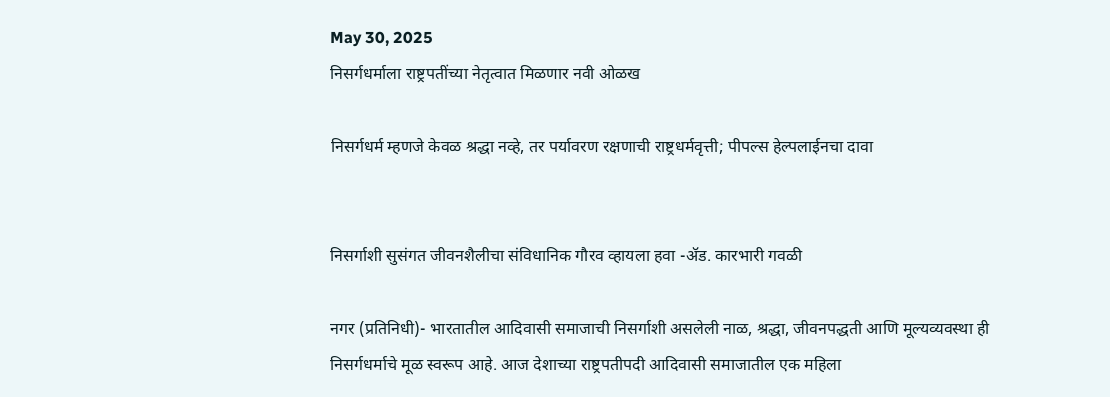May 30, 2025
निसर्गधर्माला राष्ट्रपतींच्या नेतृत्वात मिळणार नवी ओळख

निसर्गधर्म म्हणजे केवळ श्रद्धा नव्हे, तर पर्यावरण रक्षणाची राष्ट्रधर्मवृत्ती; पीपल्स हेल्पलाईनचा दावा


निसर्गाशी सुसंगत जीवनशैलीचा संविधानिक गौरव व्हायला हवा -ॲड. कारभारी गवळी

नगर (प्रतिनिधी)- भारतातील आदिवासी समाजाची निसर्गाशी असलेली नाळ, श्रद्धा, जीवनपद्धती आणि मूल्यव्यवस्था ही निसर्गधर्माचे मूळ स्वरूप आहे. आज देशाच्या राष्ट्रपतीपदी आदिवासी समाजातील एक महिला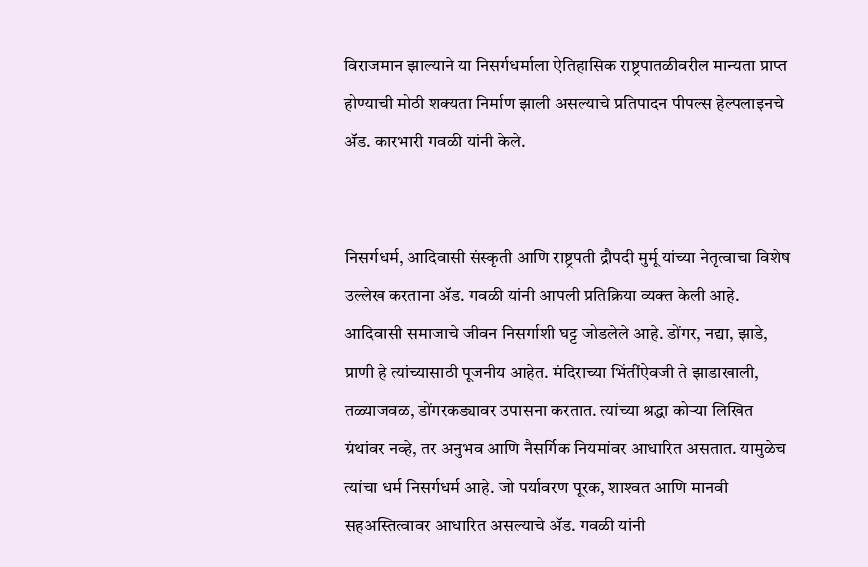विराजमान झाल्याने या निसर्गधर्माला ऐतिहासिक राष्ट्रपातळीवरील मान्यता प्राप्त होण्याची मोठी शक्यता निर्माण झाली असल्याचे प्रतिपादन पीपल्स हेल्पलाइनचे ॲड. कारभारी गवळी यांनी केले.


निसर्गधर्म, आदिवासी संस्कृती आणि राष्ट्रपती द्रौपदी मुर्मू यांच्या नेतृत्वाचा विशेष उल्लेख करताना ॲड. गवळी यांनी आपली प्रतिक्रिया व्यक्त केली आहे. आदिवासी समाजाचे जीवन निसर्गाशी घट्ट जोडलेले आहे. डोंगर, नद्या, झाडे, प्राणी हे त्यांच्यासाठी पूजनीय आहेत. मंदिराच्या भिंतींऐवजी ते झाडाखाली, तळ्याजवळ, डोंगरकड्यावर उपासना करतात. त्यांच्या श्रद्धा कोऱ्या लिखित ग्रंथांवर नव्हे, तर अनुभव आणि नैसर्गिक नियमांवर आधारित असतात. यामुळेच त्यांचा धर्म निसर्गधर्म आहे. जो पर्यावरण पूरक, शाश्‍वत आणि मानवी सहअस्तित्वावर आधारित असल्याचे ॲड. गवळी यांनी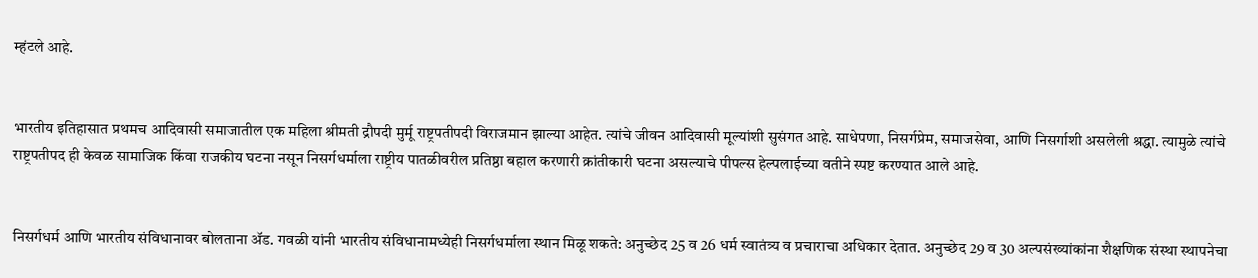म्हंटले आहे.


भारतीय इतिहासात प्रथमच आदिवासी समाजातील एक महिला श्रीमती द्रौपदी मुर्मू राष्ट्रपतीपदी विराजमान झाल्या आहेत. त्यांचे जीवन आदिवासी मूल्यांशी सुसंगत आहे. साधेपणा, निसर्गप्रेम, समाजसेवा, आणि निसर्गाशी असलेली श्रद्धा. त्यामुळे त्यांचे राष्ट्रपतीपद ही केवळ सामाजिक किंवा राजकीय घटना नसून निसर्गधर्माला राष्ट्रीय पातळीवरील प्रतिष्ठा बहाल करणारी क्रांतीकारी घटना असल्याचे पीपल्स हेल्पलाईच्या वतीने स्पष्ट करण्यात आले आहे.


निसर्गधर्म आणि भारतीय संविधानावर बोलताना ॲड. गवळी यांनी भारतीय संविधानामध्येही निसर्गधर्माला स्थान मिळू शकते: अनुच्छेद 25 व 26 धर्म स्वातंत्र्य व प्रचाराचा अधिकार देतात. अनुच्छेद 29 व 30 अल्पसंख्यांकांना शैक्षणिक संस्था स्थापनेचा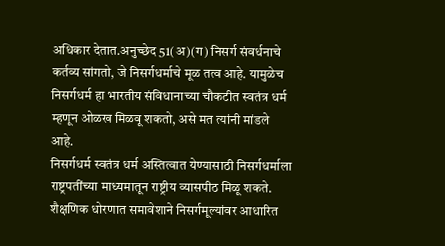अधिकार देतात.अनुच्छेद 51(अ)(ग) निसर्ग संवर्धनाचे कर्तव्य सांगतो, जे निसर्गधर्माचे मूळ तत्व आहे. यामुळेच निसर्गधर्म हा भारतीय संविधानाच्या चौकटीत स्वतंत्र धर्म म्हणून ओळख मिळवू शकतो, असे मत त्यांनी मांडले आहे.
निसर्गधर्म स्वतंत्र धर्म अस्तित्वात येण्यासाठी निसर्गधर्माला राष्ट्रपतींच्या माध्यमातून राष्ट्रीय व्यासपीठ मिळू शकते. शैक्षणिक धोरणात समावेशाने निसर्गमूल्यांवर आधारित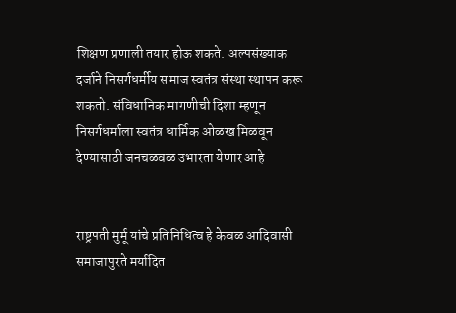शिक्षण प्रणाली तयार होऊ शकते. अल्पसंख्याक दर्जाने निसर्गधर्मीय समाज स्वतंत्र संस्था स्थापन करू शकतो. संविधानिक मागणीची दिशा म्हणून निसर्गधर्माला स्वतंत्र धार्मिक ओळख मिळवून देण्यासाठी जनचळवळ उभारता येणार आहे


राष्ट्रपती मुर्मू यांचे प्रतिनिधित्व हे केवळ आदिवासी समाजापुरते मर्यादित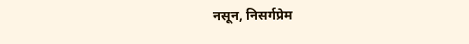नसून, निसर्गप्रेम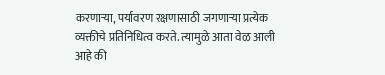करणाऱ्या, पर्यावरण रक्षणासाठी जगणाऱ्या प्रत्येक व्यक्तीचे प्रतिनिधित्व करते. त्यामुळे आता वेळ आली आहे की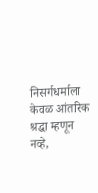निसर्गधर्माला केवळ आंतरिक श्रद्धा म्हणून नव्हे,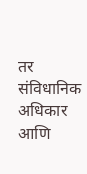तर संविधानिक अधिकार आणि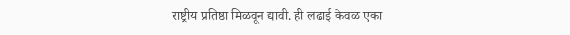राष्ट्रीय प्रतिष्ठा मिळवून द्यावी. ही लढाई केवळ एका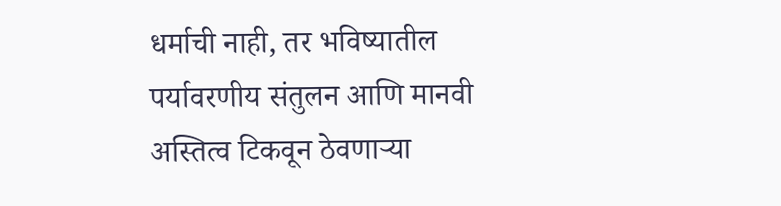धर्माची नाही, तर भविष्यातील पर्यावरणीय संतुलन आणि मानवी अस्तित्व टिकवून ठेवणाऱ्या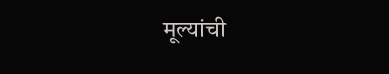मूल्यांची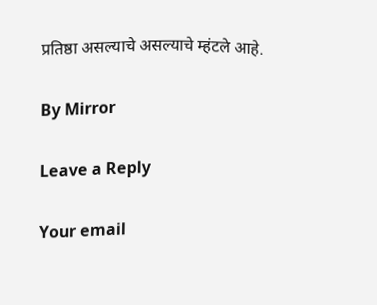प्रतिष्ठा असल्याचे असल्याचे म्हंटले आहे.

By Mirror

Leave a Reply

Your email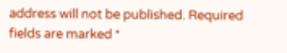address will not be published. Required fields are marked *